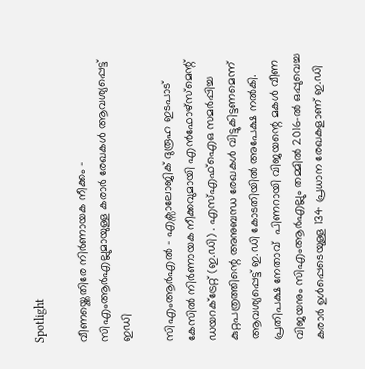Spotlight

വീണയ്ക്കെതിരേ നിര്‍ണായക നീക്കം – സിഎംആർഎല്ലുമായുള്ള കരാര്‍ രേഖകള്‍ ആവശ്യപ്പെട്ട് ഇഡി

സിഎംആർഎൽ – എക്സാലോജിക് ദുരൂഹ ഇടപാട് കേസിൽ നിർണായക നീക്കവുമായി എൻഫോഴ്സ്മെന്റ് ഡയറക്ട്രേറ്റ് (ഇ.ഡി) . എസ്എഫ്‌ഐഒ സമർപ്പിച്ച കുറ്റപത്രത്തിന്റെ അനുബന്ധ രേഖകൾ വിട്ടുകിട്ടണമെന്ന് ആവശ്യപ്പെട്ട് ഇ.ഡി കോടതിയിൽ അപേക്ഷ നൽകി. പ്രതിപക്ഷ നേതാവ്  പിണറായി വിജയന്റെ മകൾ വീണ വിജയനും സിഎംആർഎല്ലും തമ്മിൽ 2016-ൽ ഒപ്പുവെച്ച കരാർ ഉൾപ്പെടെയുള്ള 134 പ്രധാന രേഖകളാണ് ഇ.ഡി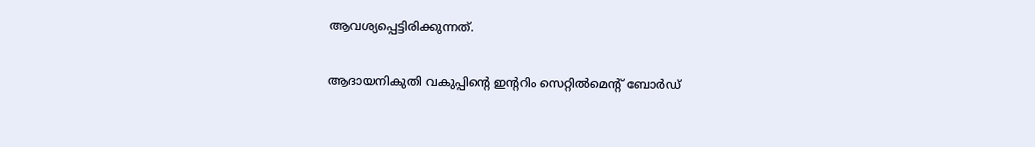ആവശ്യപ്പെട്ടിരിക്കുന്നത്.

ആദായനികുതി വകുപ്പിന്റെ ഇന്ററിം സെറ്റിൽമെന്റ് ബോർഡ്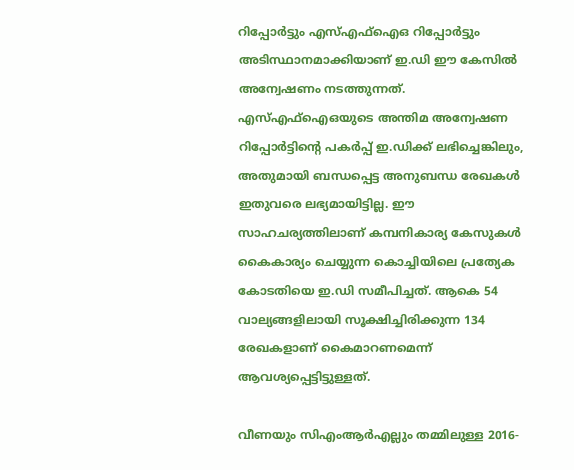റിപ്പോർട്ടും എസ്എഫ്ഐഒ റിപ്പോർട്ടും അടിസ്ഥാനമാക്കിയാണ് ഇ.ഡി ഈ കേസിൽ അന്വേഷണം നടത്തുന്നത്. എസ്എഫ്ഐഒയുടെ അന്തിമ അന്വേഷണ റിപ്പോർട്ടിന്റെ പകർപ്പ് ഇ.ഡിക്ക് ലഭിച്ചെങ്കിലും, അതുമായി ബന്ധപ്പെട്ട അനുബന്ധ രേഖകൾ ഇതുവരെ ലഭ്യമായിട്ടില്ല. ഈ സാഹചര്യത്തിലാണ് കമ്പനികാര്യ കേസുകൾ കൈകാര്യം ചെയ്യുന്ന കൊച്ചിയിലെ പ്രത്യേക കോടതിയെ ഇ.ഡി സമീപിച്ചത്. ആകെ 54 വാല്യങ്ങളിലായി സൂക്ഷിച്ചിരിക്കുന്ന 134 രേഖകളാണ് കൈമാറണമെന്ന് ആവശ്യപ്പെട്ടിട്ടുള്ളത്.

വീണയും സിഎംആർഎല്ലും തമ്മിലുള്ള 2016-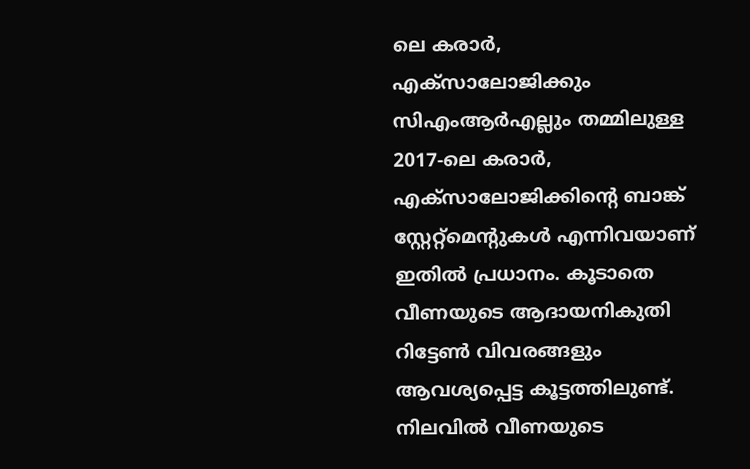ലെ കരാർ, എക്സാലോജിക്കും സിഎംആർഎല്ലും തമ്മിലുള്ള 2017-ലെ കരാർ, എക്സാലോജിക്കിന്റെ ബാങ്ക് സ്റ്റേറ്റ്മെന്റുകൾ എന്നിവയാണ് ഇതിൽ പ്രധാനം. കൂടാതെ വീണയുടെ ആദായനികുതി റിട്ടേൺ വിവരങ്ങളും ആവശ്യപ്പെട്ട കൂട്ടത്തിലുണ്ട്. നിലവിൽ വീണയുടെ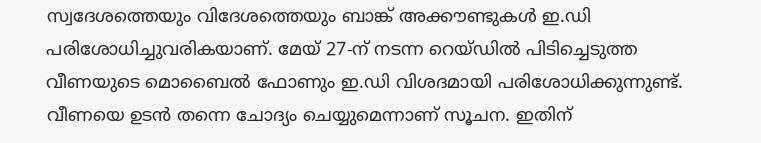സ്വദേശത്തെയും വിദേശത്തെയും ബാങ്ക് അക്കൗണ്ടുകൾ ഇ.ഡി പരിശോധിച്ചുവരികയാണ്. മേയ് 27-ന് നടന്ന റെയ്ഡിൽ പിടിച്ചെടുത്ത വീണയുടെ മൊബൈൽ ഫോണും ഇ.ഡി വിശദമായി പരിശോധിക്കുന്നുണ്ട്. വീണയെ ഉടൻ തന്നെ ചോദ്യം ചെയ്യുമെന്നാണ് സൂചന. ഇതിന്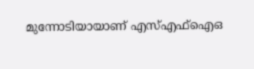മുന്നോടിയായാണ് എസ്എഫ്ഐഒ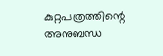കുറ്റപത്രത്തിന്റെ അനുബന്ധ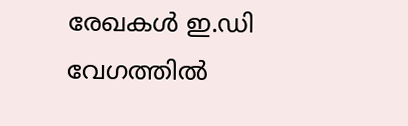രേഖകൾ ഇ.ഡി വേഗത്തിൽ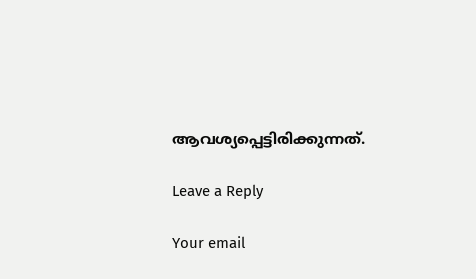ആവശ്യപ്പെട്ടിരിക്കുന്നത്.

Leave a Reply

Your email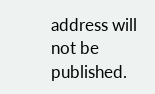address will not be published.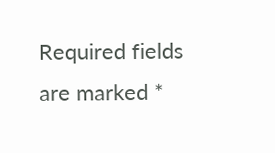Required fields are marked *